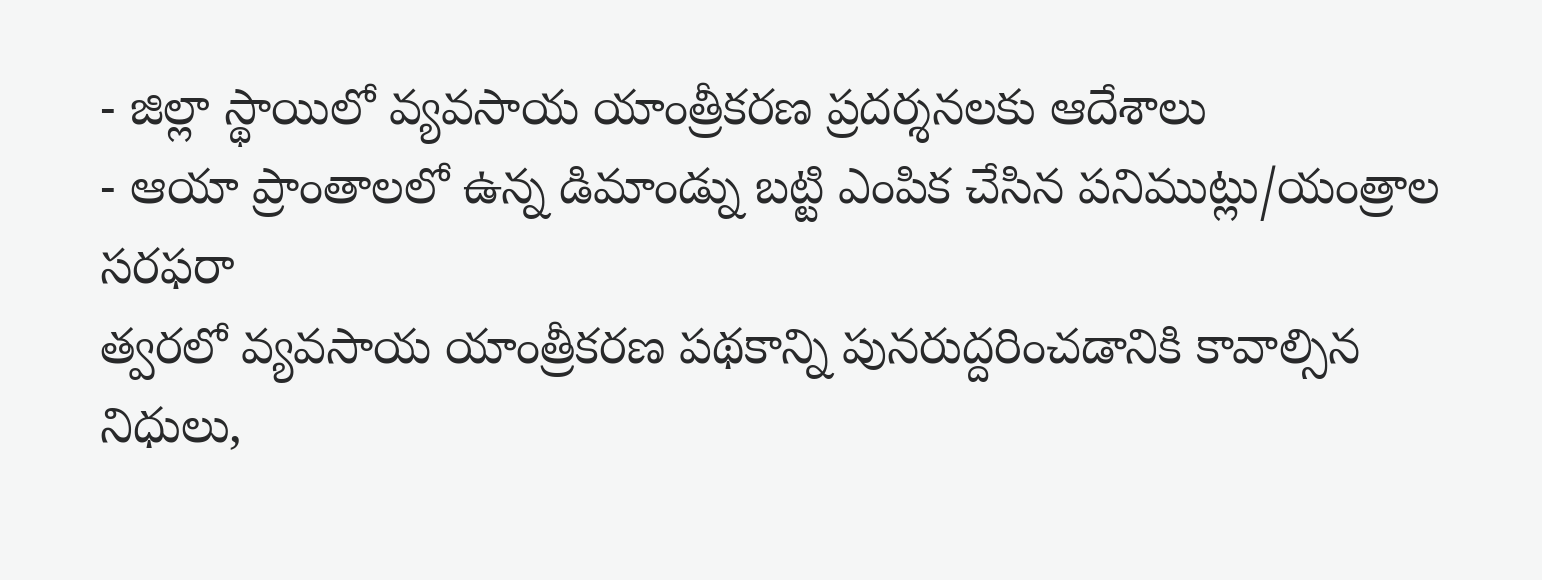- జిల్లా స్థాయిలో వ్యవసాయ యాంత్రీకరణ ప్రదర్శనలకు ఆదేశాలు
- ఆయా ప్రాంతాలలో ఉన్న డిమాండ్ను బట్టి ఎంపిక చేసిన పనిముట్లు/యంత్రాల సరఫరా
త్వరలో వ్యవసాయ యాంత్రీకరణ పథకాన్ని పునరుద్దరించడానికి కావాల్సిన నిధులు,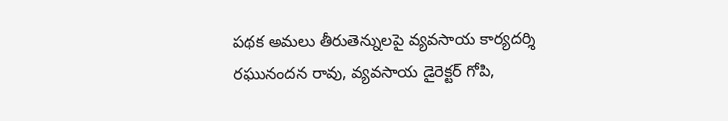పథక అమలు తీరుతెన్నులపై వ్యవసాయ కార్యదర్శి రఘునందన రావు, వ్యవసాయ డైరెక్టర్ గోపి,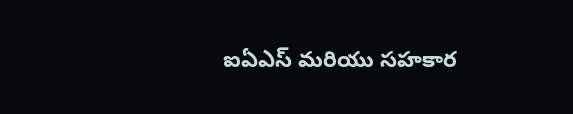ఐఏఎస్ మరియు సహకార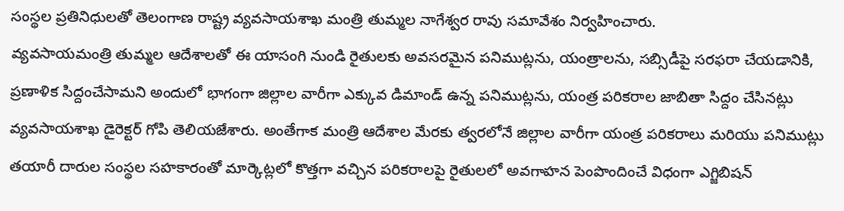సంస్థల ప్రతినిధులతో తెలంగాణ రాష్ట్ర వ్యవసాయశాఖ మంత్రి తుమ్మల నాగేశ్వర రావు సమావేశం నిర్వహించారు.
వ్యవసాయమంత్రి తుమ్మల ఆదేశాలతో ఈ యాసంగి నుండి రైతులకు అవసరమైన పనిముట్లను, యంత్రాలను, సబ్సిడీపై సరఫరా చేయడానికి, ప్రణాళిక సిద్దంచేసామని అందులో భాగంగా జిల్లాల వారీగా ఎక్కువ డిమాండ్ ఉన్న పనిముట్లను, యంత్ర పరికరాల జాబితా సిద్దం చేసినట్లు వ్యవసాయశాఖ డైరెక్టర్ గోపి తెలియజేశారు. అంతేగాక మంత్రి ఆదేశాల మేరకు త్వరలోనే జిల్లాల వారీగా యంత్ర పరికరాలు మరియు పనిముట్లు తయారీ దారుల సంస్థల సహకారంతో మార్కెట్లలో కొత్తగా వచ్చిన పరికరాలపై రైతులలో అవగాహన పెంపొందించే విధంగా ఎగ్జిబిషన్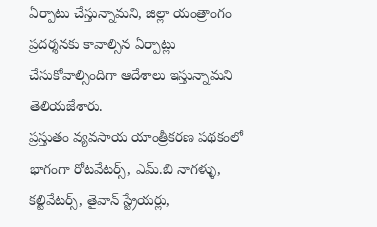ఏర్పాటు చేస్తున్నామని, జిల్లా యంత్రాంగం ప్రదర్శనకు కావాల్సిన ఏర్పాట్లు చేసుకోవాల్సిందిగా ఆదేశాలు ఇస్తున్నామని తెలియజేశారు.
ప్రస్తుతం వ్యవసాయ యాంత్రీకరణ పథకంలో భాగంగా రోటవేటర్స్, ఎమ్.బి నాగళ్ళు, కల్టివేటర్స్, తైవాన్ స్ట్రేయర్లు,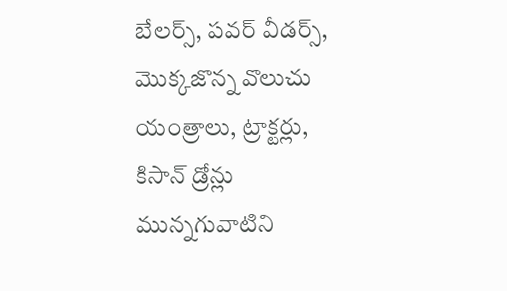బేలర్స్, పవర్ వీడర్స్, మొక్కజొన్న వొలుచు యంత్రాలు, ట్రాక్టర్లు, కిసాన్ డ్రోన్లు మున్నగువాటిని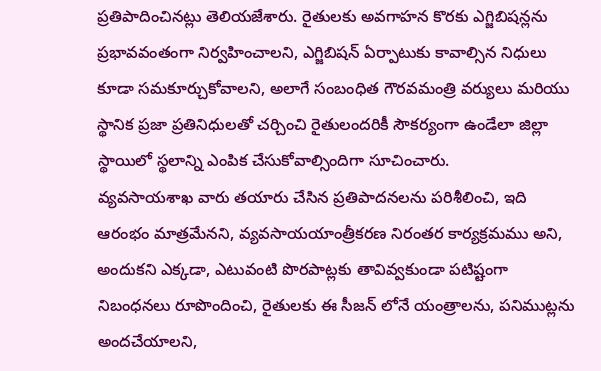ప్రతిపాదించినట్లు తెలియజేశారు. రైతులకు అవగాహన కొరకు ఎగ్జిబిషన్లను ప్రభావవంతంగా నిర్వహించాలని, ఎగ్జిబిషన్ ఏర్పాటుకు కావాల్సిన నిధులు కూడా సమకూర్చుకోవాలని, అలాగే సంబంధిత గౌరవమంత్రి వర్యులు మరియు స్థానిక ప్రజా ప్రతినిధులతో చర్చించి రైతులందరికీ సౌకర్యంగా ఉండేలా జిల్లా స్థాయిలో స్థలాన్ని ఎంపిక చేసుకోవాల్సిందిగా సూచించారు.
వ్యవసాయశాఖ వారు తయారు చేసిన ప్రతిపాదనలను పరిశీలించి, ఇది ఆరంభం మాత్రమేనని, వ్యవసాయయాంత్రీకరణ నిరంతర కార్యక్రమము అని, అందుకని ఎక్కడా, ఎటువంటి పొరపాట్లకు తావివ్వకుండా పటిష్టంగా నిబంధనలు రూపొందించి, రైతులకు ఈ సీజన్ లోనే యంత్రాలను, పనిముట్లను అందచేయాలని,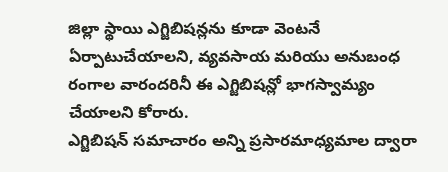జిల్లా స్థాయి ఎగ్జిబిషన్లను కూడా వెంటనే ఏర్పాటుచేయాలని, వ్యవసాయ మరియు అనుబంధ రంగాల వారందరినీ ఈ ఎగ్జిబిషన్లో భాగస్వామ్యం చేయాలని కోరారు.
ఎగ్జిబిషన్ సమాచారం అన్ని ప్రసారమాధ్యమాల ద్వారా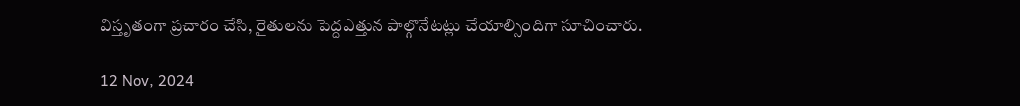విస్తృతంగా ప్రచారం చేసి, రైతులను పెద్దఎత్తున పాల్గొనేటట్లు చేయాల్సిందిగా సూచించారు.

12 Nov, 2024